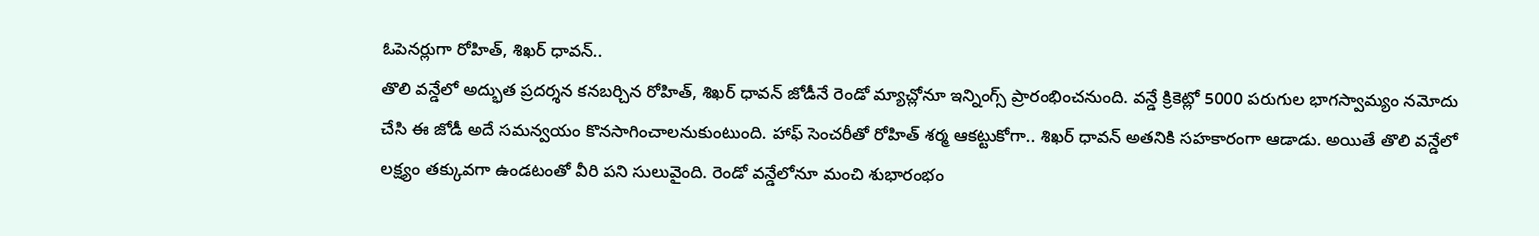ఓపెనర్లుగా రోహిత్, శిఖర్ ధావన్..
తొలి వన్డేలో అద్భుత ప్రదర్శన కనబర్చిన రోహిత్, శిఖర్ ధావన్ జోడీనే రెండో మ్యాచ్లోనూ ఇన్నింగ్స్ ప్రారంభించనుంది. వన్డే క్రికెట్లో 5000 పరుగుల భాగస్వామ్యం నమోదు చేసి ఈ జోడీ అదే సమన్వయం కొనసాగించాలనుకుంటుంది. హాఫ్ సెంచరీతో రోహిత్ శర్మ ఆకట్టుకోగా.. శిఖర్ ధావన్ అతనికి సహకారంగా ఆడాడు. అయితే తొలి వన్డేలో లక్ష్యం తక్కువగా ఉండటంతో వీరి పని సులువైంది. రెండో వన్డేలోనూ మంచి శుభారంభం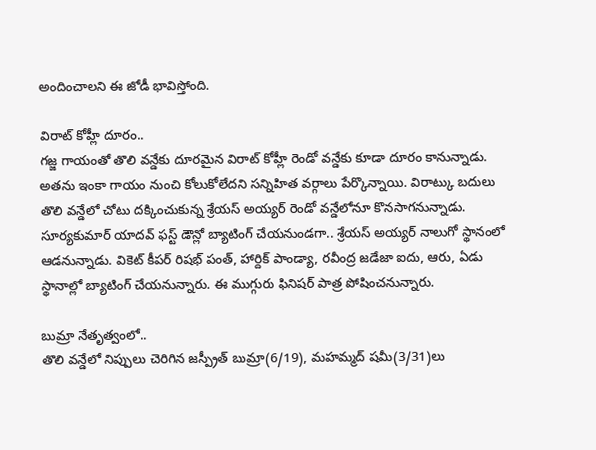అందించాలని ఈ జోడీ భావిస్తోంది.

విరాట్ కోహ్లీ దూరం..
గజ్జ గాయంతో తొలి వన్డేకు దూరమైన విరాట్ కోహ్లీ రెండో వన్డేకు కూడా దూరం కానున్నాడు. అతను ఇంకా గాయం నుంచి కోలుకోలేదని సన్నిహిత వర్గాలు పేర్కొన్నాయి. విరాట్కు బదులు తొలి వన్డేలో చోటు దక్కించుకున్న శ్రేయస్ అయ్యర్ రెండో వన్డేలోనూ కొనసాగనున్నాడు. సూర్యకుమార్ యాదవ్ ఫస్ట్ డౌన్లో బ్యాటింగ్ చేయనుండగా.. శ్రేయస్ అయ్యర్ నాలుగో స్థానంలో ఆడనున్నాడు. వికెట్ కీపర్ రిషభ్ పంత్, హార్దిక్ పాండ్యా, రవీంద్ర జడేజా ఐదు, ఆరు, ఏడు స్థానాల్లో బ్యాటింగ్ చేయనున్నారు. ఈ ముగ్గురు ఫినిషర్ పాత్ర పోషించనున్నారు.

బుమ్రా నేతృత్వంలో..
తొలి వన్డేలో నిప్పులు చెరిగిన జస్ప్రీత్ బుమ్రా(6/19), మహమ్మద్ షమీ(3/31)లు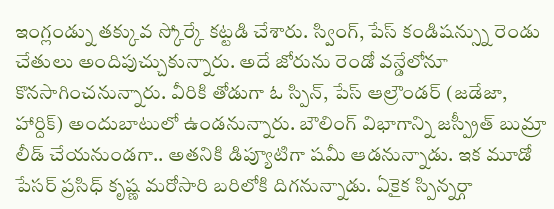ఇంగ్లండ్ను తక్కువ స్కోర్కే కట్టడి చేశారు. స్వింగ్, పేస్ కండిషన్స్ను రెండు చేతులు అందిపుచ్చుకున్నారు. అదే జోరును రెండో వన్డేలోనూ కొనసాగించనున్నారు. వీరికి తోడుగా ఓ స్పిన్, పేస్ ఆల్రౌండర్ (జడేజా, హార్దిక్) అందుబాటులో ఉండనున్నారు. బౌలింగ్ విభాగాన్ని జస్ప్రీత్ బుమ్రా లీడ్ చేయనుండగా.. అతనికి డిప్యూటిగా షమీ ఆడనున్నాడు. ఇక మూడో పేసర్ ప్రసిధ్ కృష్ణ మరోసారి బరిలోకి దిగనున్నాడు. ఏకైక స్పిన్నర్గా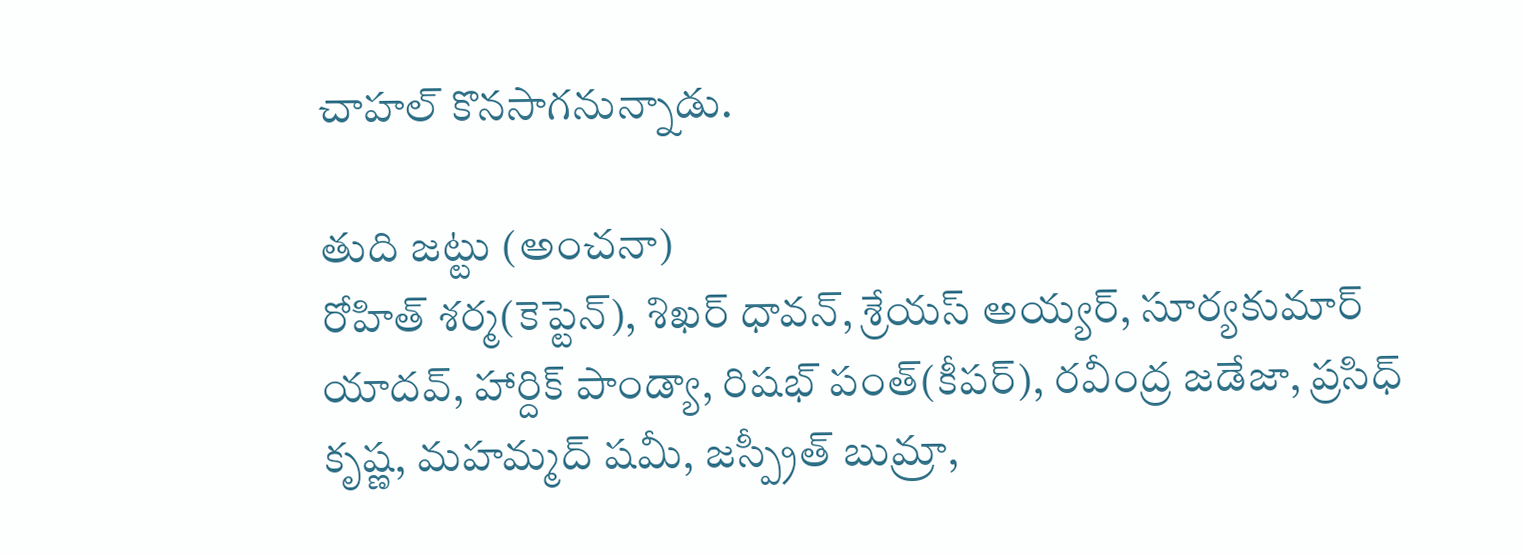చాహల్ కొనసాగనున్నాడు.

తుది జట్టు (అంచనా)
రోహిత్ శర్మ(కెప్టెన్), శిఖర్ ధావన్, శ్రేయస్ అయ్యర్, సూర్యకుమార్ యాదవ్, హార్దిక్ పాండ్యా, రిషభ్ పంత్(కీపర్), రవీంద్ర జడేజా, ప్రసిధ్ కృష్ణ, మహమ్మద్ షమీ, జస్ప్రీత్ బుమ్రా,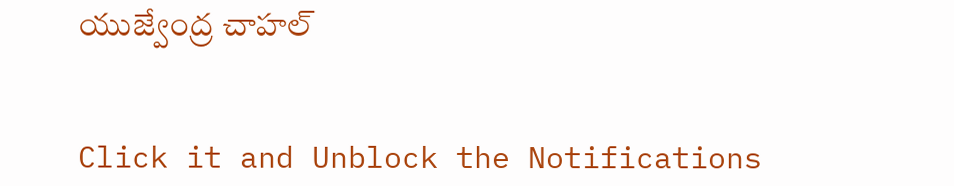యుజ్వేంద్ర చాహల్


Click it and Unblock the Notifications